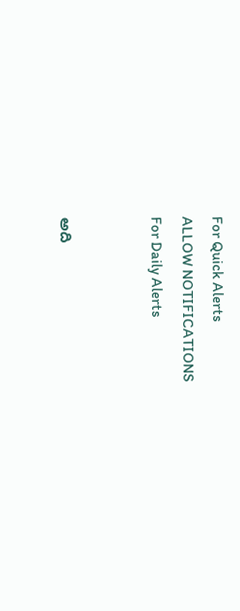For Quick Alerts
ALLOW NOTIFICATIONS
For Daily Alerts


అది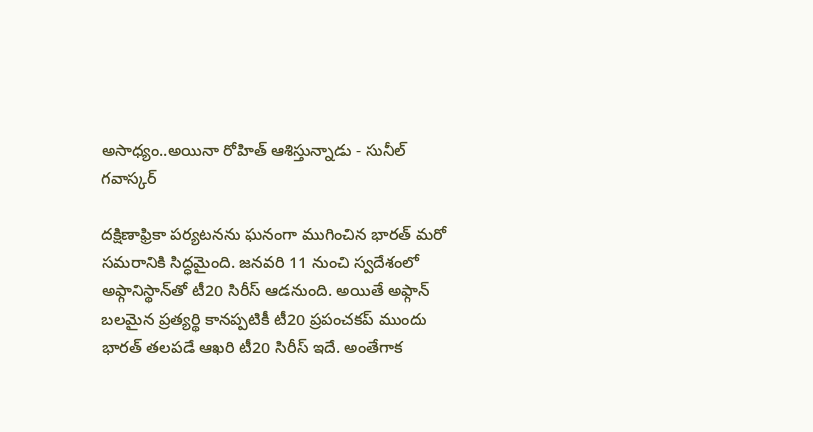అసాధ్యం..అయినా రోహిత్ ఆశిస్తున్నాడు - సునీల్ గవాస్కర్

దక్షిణాఫ్రికా పర్యటనను ఘనంగా ముగించిన భారత్ మరో సమరానికి సిద్ధమైంది. జనవరి 11 నుంచి స్వదేశంలో అఫ్గానిస్థాన్‌తో టీ20 సిరీస్ ఆడనుంది. అయితే అఫ్గాన్ బలమైన ప్రత్యర్థి కానప్పటికీ టీ20 ప్రపంచకప్ ముందు భారత్ తలపడే ఆఖరి టీ20 సిరీస్ ఇదే. అంతేగాక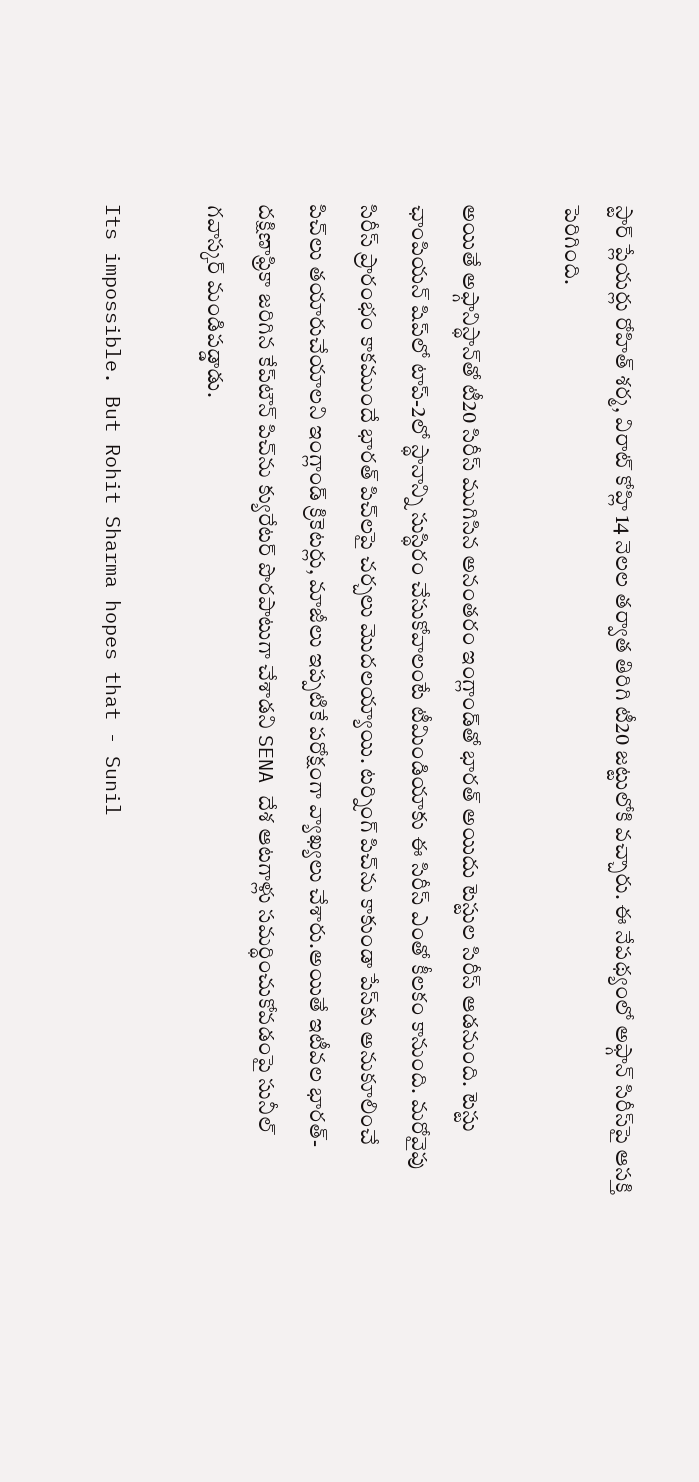స్టార్ ప్లేయర్లు రోహిత్ శర్మ, విరాట్ కోహ్లి 14 నెలల తర్వాత తిరిగి టీ20 జట్టులోకి వచ్చారు. ఈ నేపథ్యంలో అఫ్గాన్ సిరీస్‌పై ఆసక్తి పెరిగింది.

అయితే అఫ్గానిస్థాన్‌తో టీ20 సిరీస్ ముగిసిన అనంతరం ఇంగ్లాండ్‌తో భారత్ అయిదు టెస్టుల సిరీస్ ఆడనుంది. టెస్టు ఛాంపియన్ షిప్‌‌లో టాప్-2లో స్థానాన్ని సుస్థిరం చేసుకోవాలంటే టీమిండియాకు ఈ సిరీస్ ఎంతో కీలకం కానుంది. మరోవైపు సిరీస్ ప్రారంభం కాకముందే భారత్ పిచ్‌లపై చర్చలు మొదలయ్యాయి. టర్నింగ్ పిచ్‌ను కాకుండా పేస్‌కు అనుకూలించే పిచ్‌లు తయారుచేయాలని ఇంగ్లాండ్ క్రికెటర్లు, మాజీలు ఇప్పటికే పరోక్షంగా వ్యాఖ్యలు చేశారు.అయితే ఇటీవల భారత్-దక్షిణాఫ్రికా జరిగిన కేప్‌టౌన్ పిచ్‌‌ను క్యురేటర్‌ పొరపాటుగా చేశాడని SENA దేశ ఆటగాళ్లు సమర్థించుకోవడంపై సునీల్ గవాస్కర్ మండిపడ్డాడు.

Its impossible. But Rohit Sharma hopes that - Sunil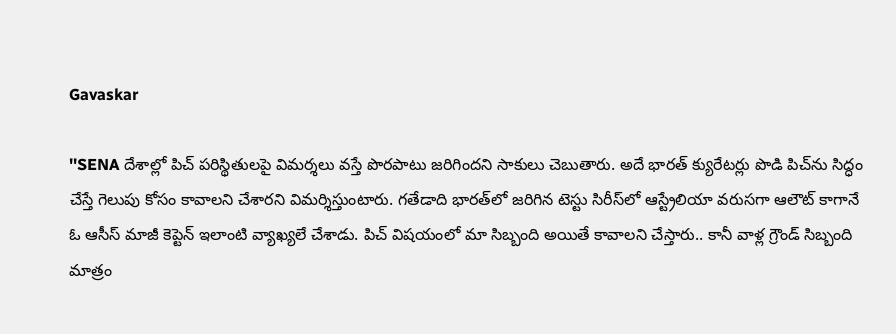Gavaskar

''SENA దేశాల్లో పిచ్‌ పరిస్థితులపై విమర్శలు వస్తే పొరపాటు జరిగిందని సాకులు చెబుతారు. అదే భారత్ క్యురేటర్లు పొడి పిచ్‌ను సిద్ధం చేస్తే గెలుపు కోసం కావాలని చేశారని విమర్శిస్తుంటారు. గతేడాది భారత్‌లో జరిగిన టెస్టు సిరీస్‌లో ఆస్ట్రేలియా వరుసగా ఆలౌట్ కాగానే ఓ ఆసీస్ మాజీ కెప్టెన్‌ ఇలాంటి వ్యాఖ్యలే చేశాడు. పిచ్ విషయంలో మా సిబ్బంది అయితే కావాలని చేస్తారు.. కానీ వాళ్ల గ్రౌండ్‌ సిబ్బంది మాత్రం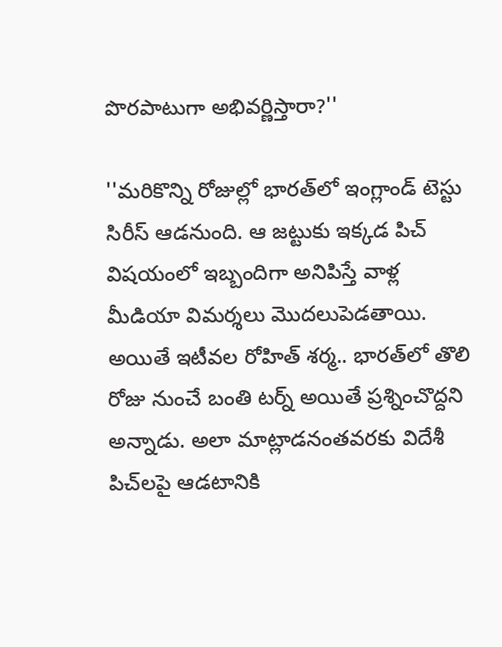పొరపాటుగా అభివర్ణిస్తారా?''

''మరికొన్ని రోజుల్లో భారత్‌లో ఇంగ్లాండ్‌ టెస్టు సిరీస్‌ ఆడనుంది. ఆ జట్టుకు ఇక్కడ పిచ్ విషయంలో ఇబ్బందిగా అనిపిస్తే వాళ్ల మీడియా విమర్శలు మొదలుపెడతాయి. అయితే ఇటీవల రోహిత్ శర్మ.. భారత్‌లో తొలి రోజు నుంచే బంతి టర్న్ అయితే ప్రశ్నించొద్దని అన్నాడు. అలా మాట్లాడనంతవరకు విదేశీ పిచ్‌లపై ఆడటానికి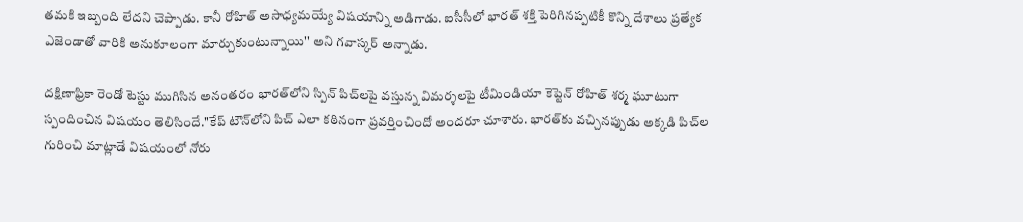తమకి ఇబ్బంది లేదని చెప్పాడు. కానీ రోహిత్ అసాధ్యమయ్యే విషయాన్ని అడిగాడు. ఐసీసీలో భారత్ శక్తి పెరిగినప్పటికీ కొన్ని దేశాలు ప్రత్యేక ఎజెండాతో వారికి అనుకూలంగా మార్చుకుంటున్నాయి'' అని గవాస్కర్ అన్నాడు.

దక్షిణాఫ్రికా రెండో టెస్టు ముగిసిన అనంతరం భారత్‌లోని స్పిన్ పిచ్‌లపై వస్తున్న విమర్శలపై టీమిండియా కెప్టెన్ రోహిత్ శర్మ ఘూటుగా స్పందించిన విషయం తెలిసిందే.''కేప్ టౌన్‌లోని పిచ్‌ ఎలా కఠినంగా ప్రవర్తించిందో అందరూ చూశారు. భారత్‌కు వచ్చినప్పుడు అక్కడి పిచ్‌ల గురించి మాట్లాడే విషయంలో నోరు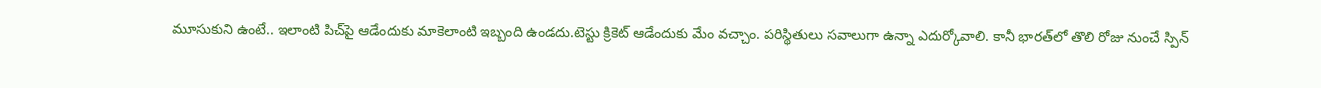మూసుకుని ఉంటే.. ఇలాంటి పిచ్‌పై ఆడేందుకు మాకెలాంటి ఇబ్బంది ఉండదు.టెస్టు క్రికెట్‌ ఆడేందుకు మేం వచ్చాం. పరిస్థితులు సవాలుగా ఉన్నా ఎదుర్కోవాలి. కానీ భారత్‌లో తొలి రోజు నుంచే స్పిన్‌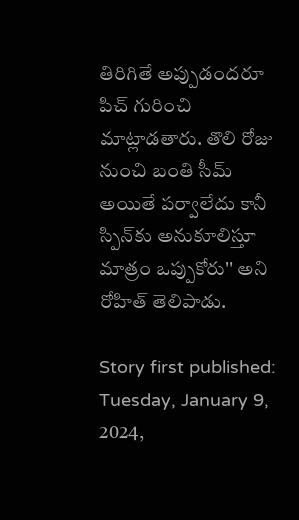తిరిగితే అప్పుడందరూ పిచ్ గురించి మాట్లాడతారు. తొలి రోజు నుంచి బంతి సీమ్‌ అయితే పర్వాలేదు కానీ స్పిన్‌కు అనుకూలిస్తూ మాత్రం ఒప్పుకోరు'' అని రోహిత్ తెలిపాడు.

Story first published: Tuesday, January 9, 2024,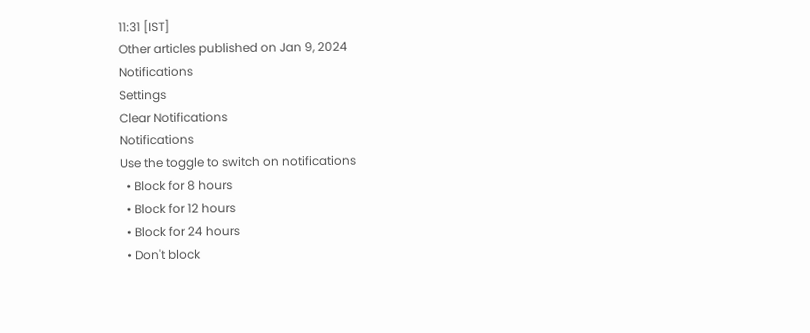11:31 [IST]
Other articles published on Jan 9, 2024
Notifications
Settings
Clear Notifications
Notifications
Use the toggle to switch on notifications
  • Block for 8 hours
  • Block for 12 hours
  • Block for 24 hours
  • Don't block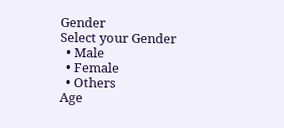Gender
Select your Gender
  • Male
  • Female
  • Others
Age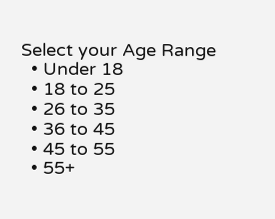Select your Age Range
  • Under 18
  • 18 to 25
  • 26 to 35
  • 36 to 45
  • 45 to 55
  • 55+